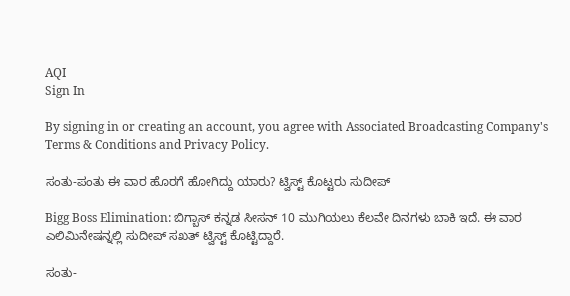AQI
Sign In

By signing in or creating an account, you agree with Associated Broadcasting Company's Terms & Conditions and Privacy Policy.

ಸಂತು-ಪಂತು ಈ ವಾರ ಹೊರಗೆ ಹೋಗಿದ್ದು ಯಾರು? ಟ್ವಿಸ್ಟ್ ಕೊಟ್ಟರು ಸುದೀಪ್

Bigg Boss Elimination: ಬಿಗ್ಬಾಸ್ ಕನ್ನಡ ಸೀಸನ್ 10 ಮುಗಿಯಲು ಕೆಲವೇ ದಿನಗಳು ಬಾಕಿ ಇದೆ. ಈ ವಾರ ಎಲಿಮಿನೇಷನ್ನಲ್ಲಿ ಸುದೀಪ್ ಸಖತ್ ಟ್ವಿಸ್ಟ್ ಕೊಟ್ಟಿದ್ದಾರೆ.

ಸಂತು-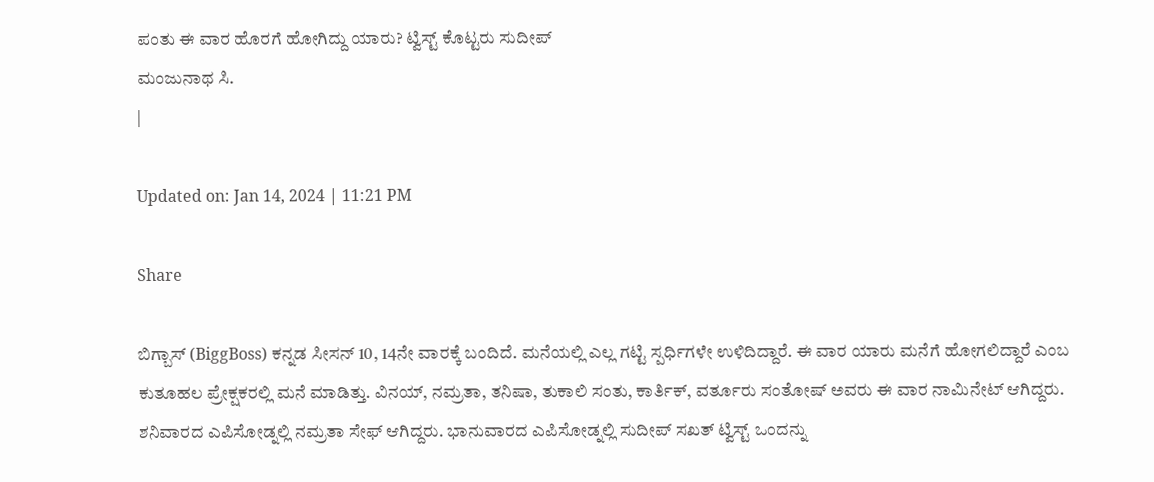ಪಂತು ಈ ವಾರ ಹೊರಗೆ ಹೋಗಿದ್ದು ಯಾರು? ಟ್ವಿಸ್ಟ್ ಕೊಟ್ಟರು ಸುದೀಪ್
ಮಂಜುನಾಥ ಸಿ.
|

Updated on: Jan 14, 2024 | 11:21 PM

Share

ಬಿಗ್ಬಾಸ್ (BiggBoss) ಕನ್ನಡ ಸೀಸನ್ 10, 14ನೇ ವಾರಕ್ಕೆ ಬಂದಿದೆ. ಮನೆಯಲ್ಲಿ ಎಲ್ಲ ಗಟ್ಟಿ ಸ್ಪರ್ಧಿಗಳೇ ಉಳಿದಿದ್ದಾರೆ. ಈ ವಾರ ಯಾರು ಮನೆಗೆ ಹೋಗಲಿದ್ದಾರೆ ಎಂಬ ಕುತೂಹಲ ಪ್ರೇಕ್ಷಕರಲ್ಲಿ ಮನೆ ಮಾಡಿತ್ತು. ವಿನಯ್, ನಮ್ರತಾ, ತನಿಷಾ, ತುಕಾಲಿ ಸಂತು, ಕಾರ್ತಿಕ್, ವರ್ತೂರು ಸಂತೋಷ್ ಅವರು ಈ ವಾರ ನಾಮಿನೇಟ್ ಆಗಿದ್ದರು. ಶನಿವಾರದ ಎಪಿಸೋಡ್ನಲ್ಲಿ ನಮ್ರತಾ ಸೇಫ್ ಆಗಿದ್ದರು. ಭಾನುವಾರದ ಎಪಿಸೋಡ್ನಲ್ಲಿ ಸುದೀಪ್ ಸಖತ್ ಟ್ವಿಸ್ಟ್ ಒಂದನ್ನು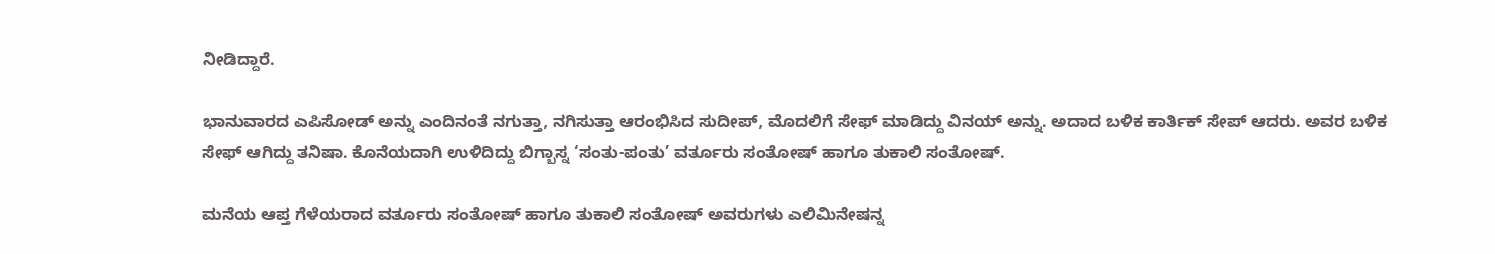ನೀಡಿದ್ದಾರೆ.

ಭಾನುವಾರದ ಎಪಿಸೋಡ್ ಅನ್ನು ಎಂದಿನಂತೆ ನಗುತ್ತಾ, ನಗಿಸುತ್ತಾ ಆರಂಭಿಸಿದ ಸುದೀಪ್, ಮೊದಲಿಗೆ ಸೇಫ್ ಮಾಡಿದ್ದು ವಿನಯ್ ಅನ್ನು. ಅದಾದ ಬಳಿಕ ಕಾರ್ತಿಕ್ ಸೇಪ್ ಆದರು. ಅವರ ಬಳಿಕ ಸೇಫ್ ಆಗಿದ್ದು ತನಿಷಾ. ಕೊನೆಯದಾಗಿ ಉಳಿದಿದ್ದು ಬಿಗ್ಬಾಸ್ನ ‘ಸಂತು-ಪಂತು’ ವರ್ತೂರು ಸಂತೋಷ್ ಹಾಗೂ ತುಕಾಲಿ ಸಂತೋಷ್.

ಮನೆಯ ಆಪ್ತ ಗೆಳೆಯರಾದ ವರ್ತೂರು ಸಂತೋಷ್ ಹಾಗೂ ತುಕಾಲಿ ಸಂತೋಷ್ ಅವರುಗಳು ಎಲಿಮಿನೇಷನ್ನ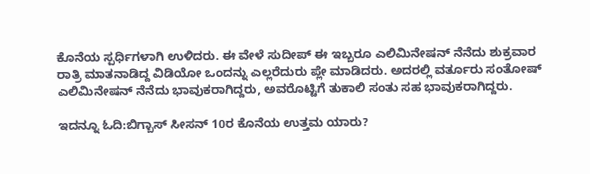ಕೊನೆಯ ಸ್ಪರ್ಧಿಗಳಾಗಿ ಉಳಿದರು. ಈ ವೇಳೆ ಸುದೀಪ್ ಈ ಇಬ್ಬರೂ ಎಲಿಮಿನೇಷನ್ ನೆನೆದು ಶುಕ್ರವಾರ ರಾತ್ರಿ ಮಾತನಾಡಿದ್ದ ವಿಡಿಯೋ ಒಂದನ್ನು ಎಲ್ಲರೆದುರು ಪ್ಲೇ ಮಾಡಿದರು. ಅದರಲ್ಲಿ ವರ್ತೂರು ಸಂತೋಷ್ ಎಲಿಮಿನೇಷನ್ ನೆನೆದು ಭಾವುಕರಾಗಿದ್ದರು, ಅವರೊಟ್ಟಿಗೆ ತುಕಾಲಿ ಸಂತು ಸಹ ಭಾವುಕರಾಗಿದ್ದರು.

ಇದನ್ನೂ ಓದಿ:ಬಿಗ್ಬಾಸ್ ಸೀಸನ್ 10ರ ಕೊನೆಯ ಉತ್ತಮ ಯಾರು?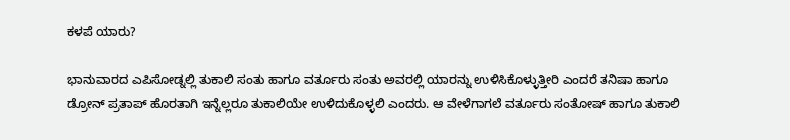ಕಳಪೆ ಯಾರು?

ಭಾನುವಾರದ ಎಪಿಸೋಡ್ನಲ್ಲಿ ತುಕಾಲಿ ಸಂತು ಹಾಗೂ ವರ್ತೂರು ಸಂತು ಅವರಲ್ಲಿ ಯಾರನ್ನು ಉಳಿಸಿಕೊಳ್ಳುತ್ತೀರಿ ಎಂದರೆ ತನಿಷಾ ಹಾಗೂ ಡ್ರೋನ್ ಪ್ರತಾಪ್ ಹೊರತಾಗಿ ಇನ್ನೆಲ್ಲರೂ ತುಕಾಲಿಯೇ ಉಳಿದುಕೊಳ್ಳಲಿ ಎಂದರು. ಆ ವೇಳೆಗಾಗಲೆ ವರ್ತೂರು ಸಂತೋಷ್ ಹಾಗೂ ತುಕಾಲಿ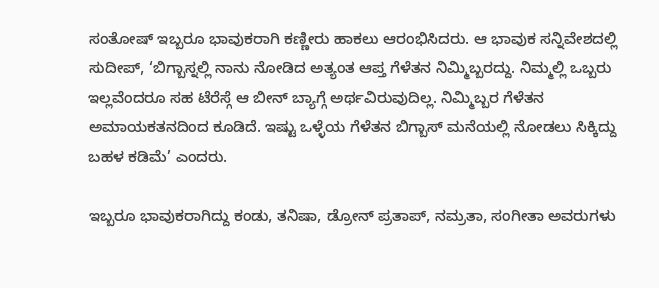ಸಂತೋಷ್ ಇಬ್ಬರೂ ಭಾವುಕರಾಗಿ ಕಣ್ಣೀರು ಹಾಕಲು ಆರಂಭಿಸಿದರು. ಆ ಭಾವುಕ ಸನ್ನಿವೇಶದಲ್ಲಿ ಸುದೀಪ್, ‘ಬಿಗ್ಬಾಸ್ನಲ್ಲಿ ನಾನು ನೋಡಿದ ಅತ್ಯಂತ ಆಪ್ತ ಗೆಳೆತನ ನಿಮ್ಮಿಬ್ಬರದ್ದು. ನಿಮ್ಮಲ್ಲಿ ಒಬ್ಬರು ಇಲ್ಲವೆಂದರೂ ಸಹ ಟೆರೆಸ್ಗೆ ಆ ಬೀನ್ ಬ್ಯಾಗ್ಗೆ ಅರ್ಥವಿರುವುದಿಲ್ಲ. ನಿಮ್ಮಿಬ್ಬರ ಗೆಳೆತನ ಅಮಾಯಕತನದಿಂದ ಕೂಡಿದೆ. ಇಷ್ಟು ಒಳ್ಳೆಯ ಗೆಳೆತನ ಬಿಗ್ಬಾಸ್ ಮನೆಯಲ್ಲಿ ನೋಡಲು ಸಿಕ್ಕಿದ್ದು ಬಹಳ ಕಡಿಮೆ’ ಎಂದರು.

ಇಬ್ಬರೂ ಭಾವುಕರಾಗಿದ್ದು ಕಂಡು, ತನಿಷಾ, ಡ್ರೋನ್ ಪ್ರತಾಪ್, ನಮ್ರತಾ, ಸಂಗೀತಾ ಅವರುಗಳು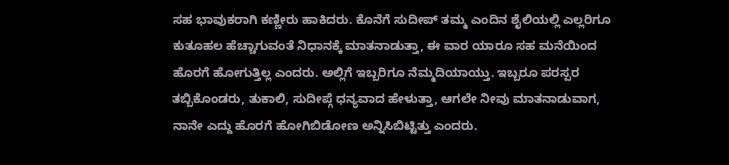ಸಹ ಭಾವುಕರಾಗಿ ಕಣ್ಣೀರು ಹಾಕಿದರು. ಕೊನೆಗೆ ಸುದೀಪ್ ತಮ್ಮ ಎಂದಿನ ಶೈಲಿಯಲ್ಲಿ ಎಲ್ಲರಿಗೂ ಕುತೂಹಲ ಹೆಚ್ಚಾಗುವಂತೆ ನಿಧಾನಕ್ಕೆ ಮಾತನಾಡುತ್ತಾ, ಈ ವಾರ ಯಾರೂ ಸಹ ಮನೆಯಿಂದ ಹೊರಗೆ ಹೋಗುತ್ತಿಲ್ಲ ಎಂದರು. ಅಲ್ಲಿಗೆ ಇಬ್ಬರಿಗೂ ನೆಮ್ಮದಿಯಾಯ್ತು. ಇಬ್ಬರೂ ಪರಸ್ಪರ ತಬ್ಬಿಕೊಂಡರು, ತುಕಾಲಿ, ಸುದೀಪ್ಗೆ ಧನ್ಯವಾದ ಹೇಳುತ್ತಾ, ಆಗಲೇ ನೀವು ಮಾತನಾಡುವಾಗ, ನಾನೇ ಎದ್ದು ಹೊರಗೆ ಹೋಗಿಬಿಡೋಣ ಅನ್ನಿಸಿಬಿಟ್ಟಿತ್ತು ಎಂದರು.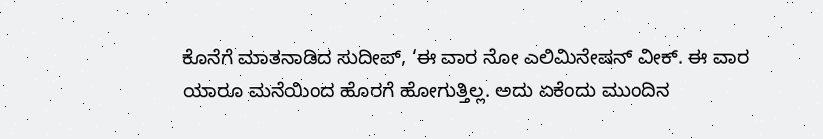ಕೊನೆಗೆ ಮಾತನಾಡಿದ ಸುದೀಪ್, ‘ಈ ವಾರ ನೋ ಎಲಿಮಿನೇಷನ್ ವೀಕ್. ಈ ವಾರ ಯಾರೂ ಮನೆಯಿಂದ ಹೊರಗೆ ಹೋಗುತ್ತಿಲ್ಲ. ಅದು ಏಕೆಂದು ಮುಂದಿನ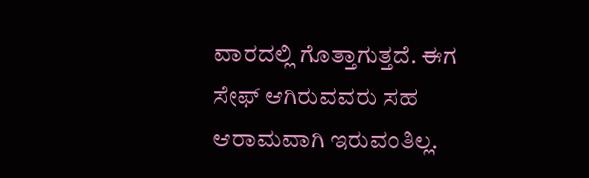ವಾರದಲ್ಲಿ ಗೊತ್ತಾಗುತ್ತದೆ. ಈಗ ಸೇಫ್ ಆಗಿರುವವರು ಸಹ ಆರಾಮವಾಗಿ ಇರುವಂತಿಲ್ಲ.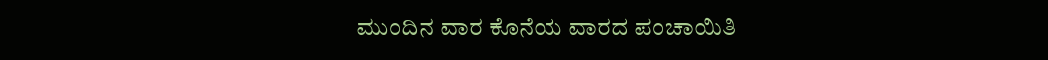ಮುಂದಿನ ವಾರ ಕೊನೆಯ ವಾರದ ಪಂಚಾಯಿತಿ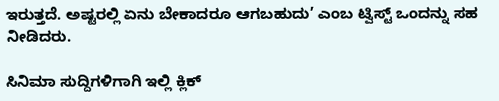ಇರುತ್ತದೆ. ಅಷ್ಟರಲ್ಲಿ ಏನು ಬೇಕಾದರೂ ಆಗಬಹುದು’ ಎಂಬ ಟ್ವಿಸ್ಟ್ ಒಂದನ್ನು ಸಹ ನೀಡಿದರು.

ಸಿನಿಮಾ ಸುದ್ದಿಗಳಿಗಾಗಿ ಇಲ್ಲಿ ಕ್ಲಿಕ್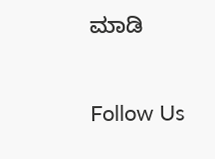ಮಾಡಿ

Follow Us